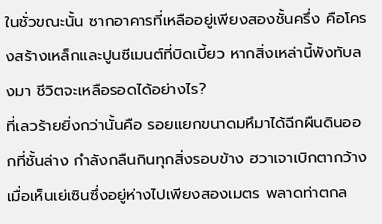ในชั่วขณะนั้น ซากอาคารที่เหลืออยู่เพียงสองชั้นครึ่ง คือโครงสร้างเหล็กและปูนซีเมนต์ที่บิดเบี้ยว หากสิ่งเหล่านี้พังทับลงมา ชีวิตจะเหลือรอดได้อย่างไร?
ที่เลวร้ายยิ่งกว่านั้นคือ รอยแยกขนาดมหึมาได้ฉีกผืนดินออกที่ชั้นล่าง กำลังกลืนกินทุกสิ่งรอบข้าง ฮวาเจาเบิกตากว้าง เมื่อเห็นเย่เซินซึ่งอยู่ห่างไปเพียงสองเมตร พลาดท่าตกล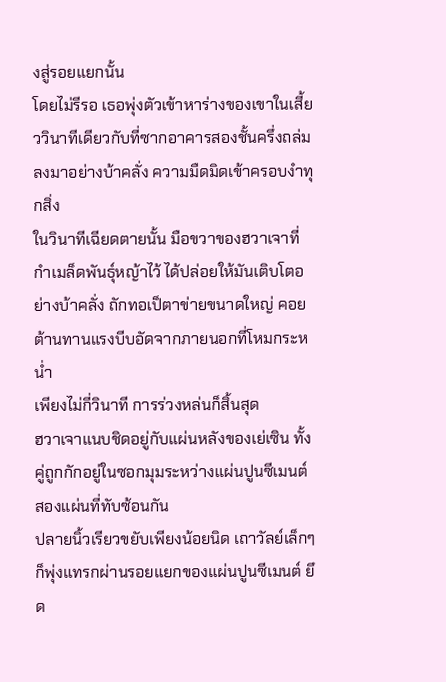งสู่รอยแยกนั้น
โดยไม่รีรอ เธอพุ่งตัวเข้าหาร่างของเขาในเสี้ยววินาทีเดียวกับที่ซากอาคารสองชั้นครึ่งถล่มลงมาอย่างบ้าคลั่ง ความมืดมิดเข้าครอบงำทุกสิ่ง
ในวินาทีเฉียดตายนั้น มือขวาของฮวาเจาที่กำเมล็ดพันธุ์หญ้าไว้ ได้ปล่อยให้มันเติบโตอย่างบ้าคลั่ง ถักทอเป็ตาข่ายขนาดใหญ่ คอยต้านทานแรงบีบอัดจากภายนอกที่โหมกระหน่ำ
เพียงไม่กี่วินาที การร่วงหล่นก็สิ้นสุด
ฮวาเจาแนบชิดอยู่กับแผ่นหลังของเย่เซิน ทั้งคู่ถูกกักอยู่ในซอกมุมระหว่างแผ่นปูนซีเมนต์สองแผ่นที่ทับซ้อนกัน
ปลายนิ้วเรียวขยับเพียงน้อยนิด เถาวัลย์เล็กๆ ก็พุ่งแทรกผ่านรอยแยกของแผ่นปูนซีเมนต์ ยึด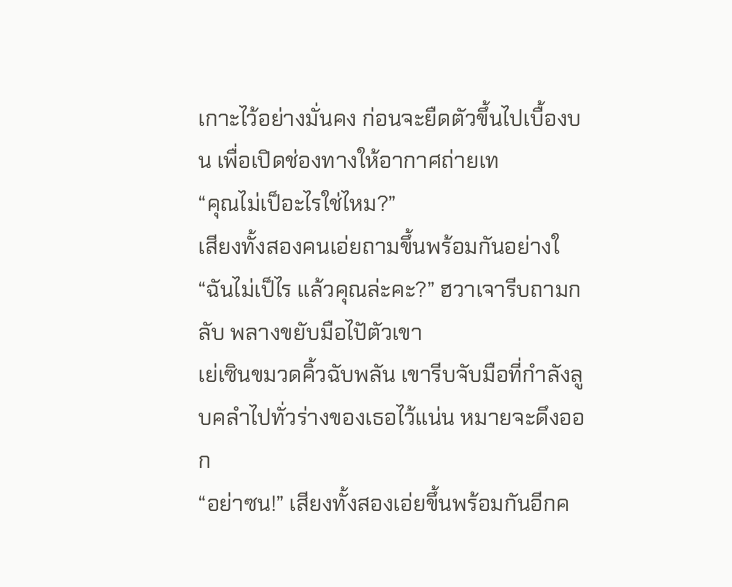เกาะไว้อย่างมั่นคง ก่อนจะยืดตัวขึ้นไปเบื้องบน เพื่อเปิดช่องทางให้อากาศถ่ายเท
“คุณไม่เป็อะไรใช่ไหม?”
เสียงทั้งสองคนเอ่ยถามขึ้นพร้อมกันอย่างใ
“ฉันไม่เป็ไร แล้วคุณล่ะคะ?” ฮวาเจารีบถามกลับ พลางขยับมือไปัตัวเขา
เย่เซินขมวดคิ้วฉับพลัน เขารีบจับมือที่กำลังลูบคลำไปทั่วร่างของเธอไว้แน่น หมายจะดึงออก
“อย่าซน!” เสียงทั้งสองเอ่ยขึ้นพร้อมกันอีกค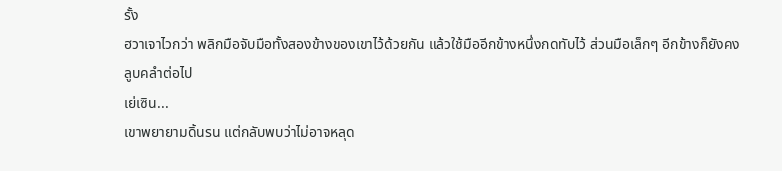รั้ง
ฮวาเจาไวกว่า พลิกมือจับมือทั้งสองข้างของเขาไว้ด้วยกัน แล้วใช้มืออีกข้างหนึ่งกดทับไว้ ส่วนมือเล็กๆ อีกข้างก็ยังคงลูบคลำต่อไป
เย่เซิน...
เขาพยายามดิ้นรน แต่กลับพบว่าไม่อาจหลุด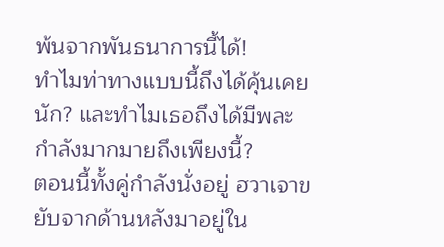พ้นจากพันธนาการนี้ได้!
ทำไมท่าทางแบบนี้ถึงได้คุ้นเคยนัก? และทำไมเธอถึงได้มีพละกำลังมากมายถึงเพียงนี้?
ตอนนี้ทั้งคู่กำลังนั่งอยู่ ฮวาเจาขยับจากด้านหลังมาอยู่ใน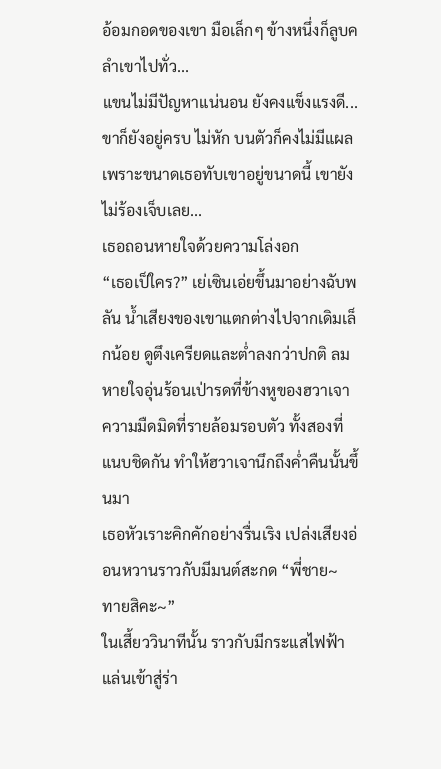อ้อมกอดของเขา มือเล็กๆ ข้างหนึ่งก็ลูบคลำเขาไปทั่ว...
แขนไม่มีปัญหาแน่นอน ยังคงแข็งแรงดี... ขาก็ยังอยู่ครบ ไม่หัก บนตัวก็คงไม่มีแผล เพราะขนาดเธอทับเขาอยู่ขนาดนี้ เขายังไม่ร้องเจ็บเลย...
เธอถอนหายใจด้วยความโล่งอก
“เธอเป็ใคร?” เย่เซินเอ่ยขึ้นมาอย่างฉับพลัน น้ำเสียงของเขาแตกต่างไปจากเดิมเล็กน้อย ดูตึงเครียดและต่ำลงกว่าปกติ ลมหายใจอุ่นร้อนเป่ารดที่ข้างหูของฮวาเจา
ความมืดมิดที่รายล้อมรอบตัว ทั้งสองที่แนบชิดกัน ทำให้ฮวาเจานึกถึงค่ำคืนนั้นขึ้นมา
เธอหัวเราะคิกคักอย่างรื่นเริง เปล่งเสียงอ่อนหวานราวกับมีมนต์สะกด “พี่ชาย~ ทายสิคะ~”
ในเสี้ยววินาทีนั้น ราวกับมีกระแสไฟฟ้าแล่นเข้าสู่ร่า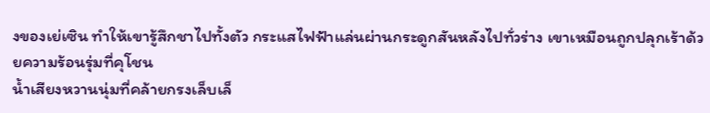งของเย่เซิน ทำให้เขารู้สึกชาไปทั้งตัว กระแสไฟฟ้าแล่นผ่านกระดูกสันหลังไปทั่วร่าง เขาเหมือนถูกปลุกเร้าด้วยความร้อนรุ่มที่คุโชน
น้ำเสียงหวานนุ่มที่คล้ายกรงเล็บเล็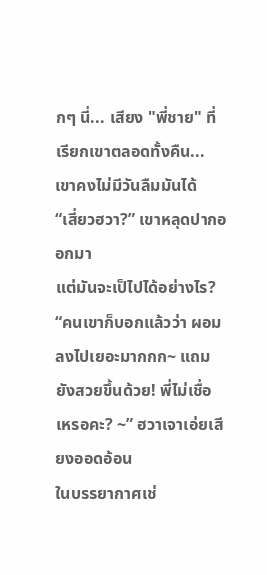กๆ นี่... เสียง "พี่ชาย" ที่เรียกเขาตลอดทั้งคืน...
เขาคงไม่มีวันลืมมันได้
“เสี่ยวฮวา?” เขาหลุดปากออกมา
แต่มันจะเป็ไปได้อย่างไร?
“คนเขาก็บอกแล้วว่า ผอมลงไปเยอะมากกก~ แถมยังสวยขึ้นด้วย! พี่ไม่เชื่อเหรอคะ? ~” ฮวาเจาเอ่ยเสียงออดอ้อน
ในบรรยากาศเช่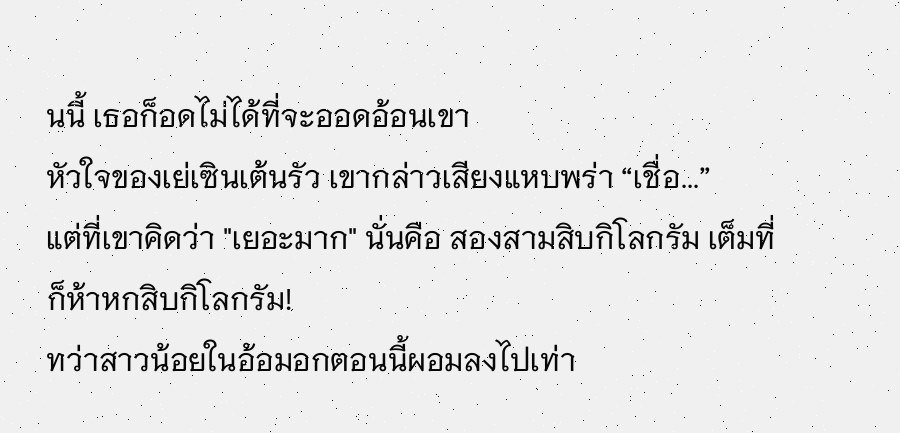นนี้ เธอก็อดไม่ได้ที่จะออดอ้อนเขา
หัวใจของเย่เซินเต้นรัว เขากล่าวเสียงแหบพร่า “เชื่อ...”
แต่ที่เขาคิดว่า "เยอะมาก" นั่นคือ สองสามสิบกิโลกรัม เต็มที่ก็ห้าหกสิบกิโลกรัม!
ทว่าสาวน้อยในอ้อมอกตอนนี้ผอมลงไปเท่า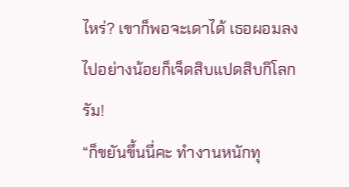ไหร่? เขาก็พอจะเดาได้ เธอผอมลงไปอย่างน้อยก็เจ็ดสิบแปดสิบกิโลกรัม!
“ก็ขยันขึ้นนี่คะ ทำงานหนักทุ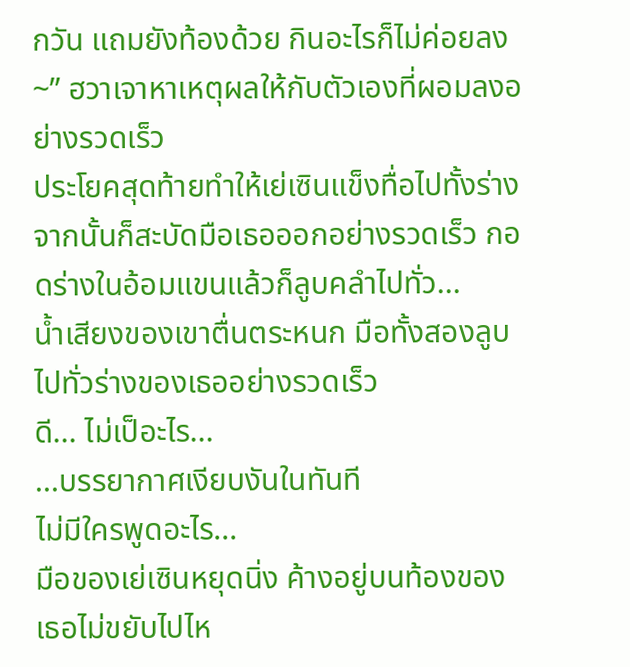กวัน แถมยังท้องด้วย กินอะไรก็ไม่ค่อยลง~” ฮวาเจาหาเหตุผลให้กับตัวเองที่ผอมลงอย่างรวดเร็ว
ประโยคสุดท้ายทำให้เย่เซินแข็งทื่อไปทั้งร่าง จากนั้นก็สะบัดมือเธอออกอย่างรวดเร็ว กอดร่างในอ้อมแขนแล้วก็ลูบคลำไปทั่ว...
น้ำเสียงของเขาตื่นตระหนก มือทั้งสองลูบไปทั่วร่างของเธออย่างรวดเร็ว
ดี... ไม่เป็อะไร...
...บรรยากาศเงียบงันในทันที
ไม่มีใครพูดอะไร...
มือของเย่เซินหยุดนิ่ง ค้างอยู่บนท้องของเธอไม่ขยับไปไห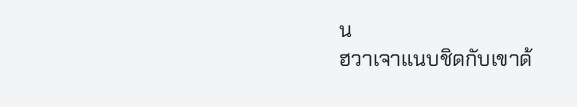น
ฮวาเจาแนบชิดกับเขาด้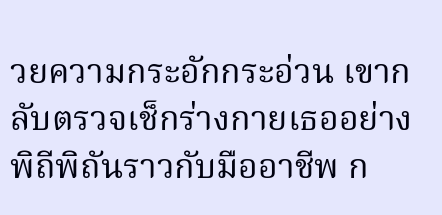วยความกระอักกระอ่วน เขากลับตรวจเช็กร่างกายเธออย่างพิถีพิถันราวกับมืออาชีพ ก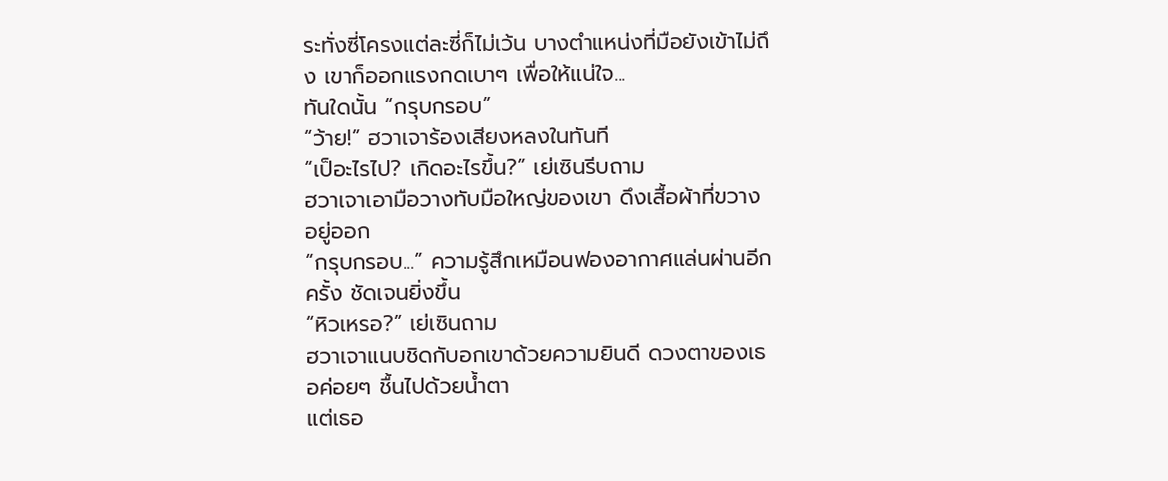ระทั่งซี่โครงแต่ละซี่ก็ไม่เว้น บางตำแหน่งที่มือยังเข้าไม่ถึง เขาก็ออกแรงกดเบาๆ เพื่อให้แน่ใจ...
ทันใดนั้น “กรุบกรอบ”
“ว้าย!” ฮวาเจาร้องเสียงหลงในทันที
“เป็อะไรไป? เกิดอะไรขึ้น?” เย่เซินรีบถาม
ฮวาเจาเอามือวางทับมือใหญ่ของเขา ดึงเสื้อผ้าที่ขวางอยู่ออก
“กรุบกรอบ...” ความรู้สึกเหมือนฟองอากาศแล่นผ่านอีกครั้ง ชัดเจนยิ่งขึ้น
“หิวเหรอ?” เย่เซินถาม
ฮวาเจาแนบชิดกับอกเขาด้วยความยินดี ดวงตาของเธอค่อยๆ ชื้นไปด้วยน้ำตา
แต่เธอ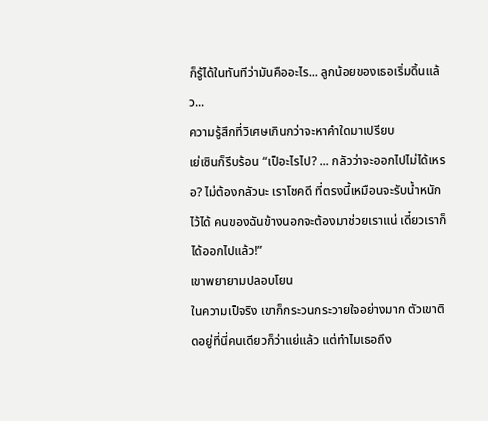ก็รู้ได้ในทันทีว่ามันคืออะไร... ลูกน้อยของเธอเริ่มดิ้นแล้ว...
ความรู้สึกที่วิเศษเกินกว่าจะหาคำใดมาเปรียบ
เย่เซินก็รีบร้อน “เป็อะไรไป? ... กลัวว่าจะออกไปไม่ได้เหรอ? ไม่ต้องกลัวนะ เราโชคดี ที่ตรงนี้เหมือนจะรับน้ำหนักไว้ได้ คนของฉันข้างนอกจะต้องมาช่วยเราแน่ เดี๋ยวเราก็ได้ออกไปแล้ว!”
เขาพยายามปลอบโยน
ในความเป็จริง เขาก็กระวนกระวายใจอย่างมาก ตัวเขาติดอยู่ที่นี่คนเดียวก็ว่าแย่แล้ว แต่ทำไมเธอถึง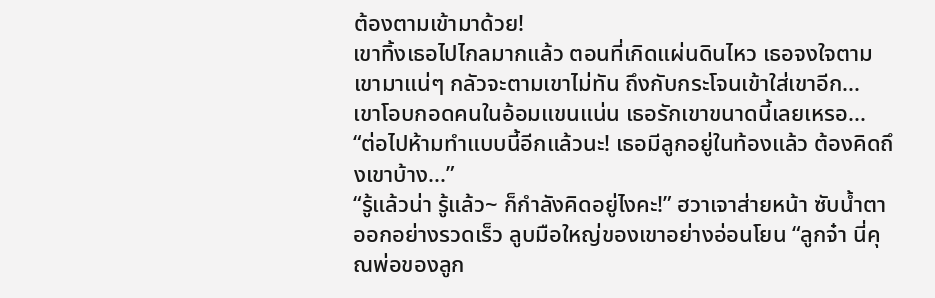ต้องตามเข้ามาด้วย!
เขาทิ้งเธอไปไกลมากแล้ว ตอนที่เกิดแผ่นดินไหว เธอจงใจตามเขามาแน่ๆ กลัวจะตามเขาไม่ทัน ถึงกับกระโจนเข้าใส่เขาอีก...
เขาโอบกอดคนในอ้อมแขนแน่น เธอรักเขาขนาดนี้เลยเหรอ...
“ต่อไปห้ามทำแบบนี้อีกแล้วนะ! เธอมีลูกอยู่ในท้องแล้ว ต้องคิดถึงเขาบ้าง...”
“รู้แล้วน่า รู้แล้ว~ ก็กำลังคิดอยู่ไงคะ!” ฮวาเจาส่ายหน้า ซับน้ำตาออกอย่างรวดเร็ว ลูบมือใหญ่ของเขาอย่างอ่อนโยน “ลูกจ๋า นี่คุณพ่อของลูก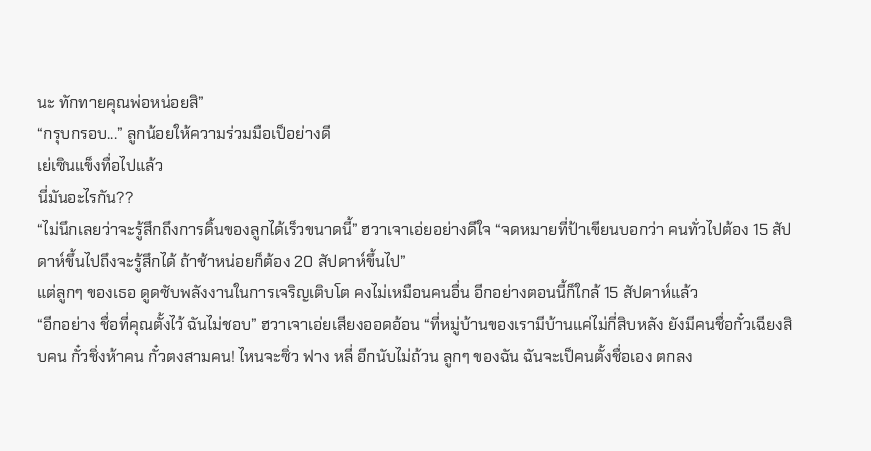นะ ทักทายคุณพ่อหน่อยสิ”
“กรุบกรอบ...” ลูกน้อยให้ความร่วมมือเป็อย่างดี
เย่เซินแข็งทื่อไปแล้ว
นี่มันอะไรกัน??
“ไม่นึกเลยว่าจะรู้สึกถึงการดิ้นของลูกได้เร็วขนาดนี้” ฮวาเจาเอ่ยอย่างดีใจ “จดหมายที่ป้าเขียนบอกว่า คนทั่วไปต้อง 15 สัปดาห์ขึ้นไปถึงจะรู้สึกได้ ถ้าช้าหน่อยก็ต้อง 20 สัปดาห์ขึ้นไป”
แต่ลูกๆ ของเธอ ดูดซับพลังงานในการเจริญเติบโต คงไม่เหมือนคนอื่น อีกอย่างตอนนี้ก็ใกล้ 15 สัปดาห์แล้ว
“อีกอย่าง ชื่อที่คุณตั้งไว้ ฉันไม่ชอบ” ฮวาเจาเอ่ยเสียงออดอ้อน “ที่หมู่บ้านของเรามีบ้านแค่ไม่กี่สิบหลัง ยังมีคนชื่อกั๋วเฉียงสิบคน กั๋วชิ่งห้าคน กั๋วตงสามคน! ไหนจะซิ่ว ฟาง หลี่ อีกนับไม่ถ้วน ลูกๆ ของฉัน ฉันจะเป็คนตั้งชื่อเอง ตกลง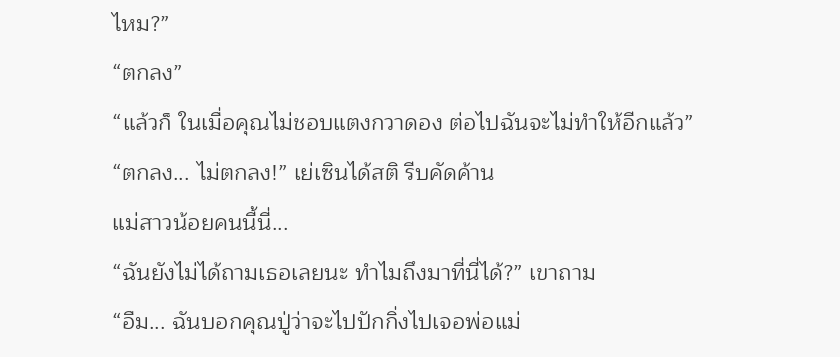ไหม?”
“ตกลง”
“แล้วก็ ในเมื่อคุณไม่ชอบแตงกวาดอง ต่อไปฉันจะไม่ทำให้อีกแล้ว”
“ตกลง... ไม่ตกลง!” เย่เซินได้สติ รีบคัดค้าน
แม่สาวน้อยคนนี้นี่...
“ฉันยังไม่ได้ถามเธอเลยนะ ทำไมถึงมาที่นี่ได้?” เขาถาม
“อืม... ฉันบอกคุณปู่ว่าจะไปปักกิ่งไปเจอพ่อแม่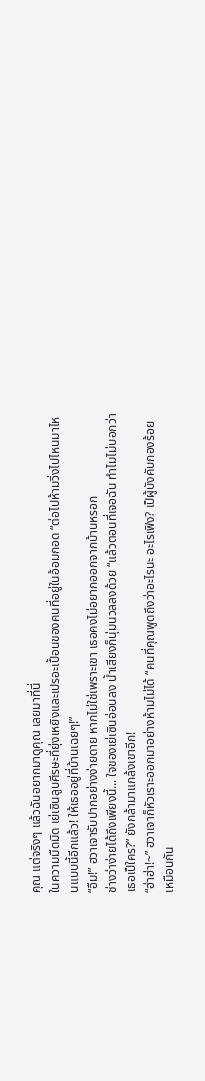คุณ แต่จริงๆ แล้วฉันอยากมาดูคุณ เลยมาที่นี่
ในความมืดมิด เย่เซินลูบศีรษะที่ยุ่งเหยิงและเปรอะเปื้อนของคนที่อยู่ในอ้อมกอด “ต่อไปห้ามวิ่งไปไหนมาไหนแบบนี้อีกแล้ว! ให้เธออยู่ที่บ้านเฉยๆ!”
“อืม!” ฮวาเจารับปากอย่างง่ายดาย หากไม่ใช่เพราะเขา เธอคงไม่อยากออกจากบ้านหรอก
ช่างว่าง่ายได้ถึงเพียงนี้... ใจของเย่เซินอ่อนลง น้ำเสียงก็นุ่มนวลลงด้วย “แล้วตอนที่เจอฉัน ทำไมไม่บอกว่าเธอเป็ใคร?” ยังกล้ามาแกล้งเขาอีก!
“ฮ่าฮ่า!~” ฮวาเจาก็หัวเราะออกมาอย่างห้ามไม่ได้ “คนที่คุณพูดถึงว่าอะไรนะ อะไรเฟิง? เป็ผู้บังคับกองร้อยเหมือนกัน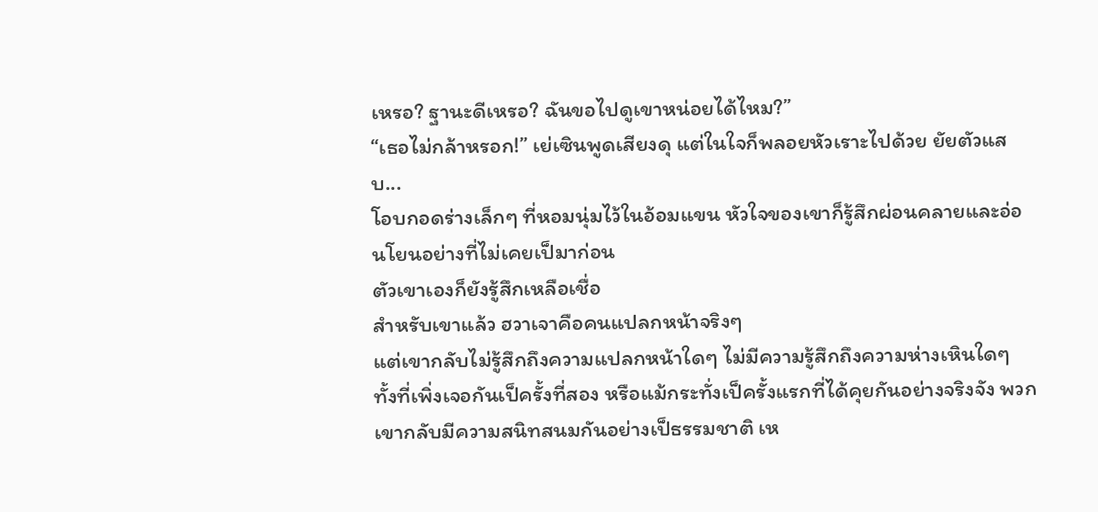เหรอ? ฐานะดีเหรอ? ฉันขอไปดูเขาหน่อยได้ไหม?”
“เธอไม่กล้าหรอก!” เย่เซินพูดเสียงดุ แต่ในใจก็พลอยหัวเราะไปด้วย ยัยตัวแสบ...
โอบกอดร่างเล็กๆ ที่หอมนุ่มไว้ในอ้อมแขน หัวใจของเขาก็รู้สึกผ่อนคลายและอ่อนโยนอย่างที่ไม่เคยเป็มาก่อน
ตัวเขาเองก็ยังรู้สึกเหลือเชื่อ
สำหรับเขาแล้ว ฮวาเจาคือคนแปลกหน้าจริงๆ
แต่เขากลับไม่รู้สึกถึงความแปลกหน้าใดๆ ไม่มีความรู้สึกถึงความห่างเหินใดๆ
ทั้งที่เพิ่งเจอกันเป็ครั้งที่สอง หรือแม้กระทั่งเป็ครั้งแรกที่ได้คุยกันอย่างจริงจัง พวกเขากลับมีความสนิทสนมกันอย่างเป็ธรรมชาติ เห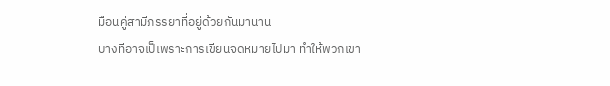มือนคู่สามีภรรยาที่อยู่ด้วยกันมานาน
บางทีอาจเป็เพราะการเขียนจดหมายไปมา ทำให้พวกเขา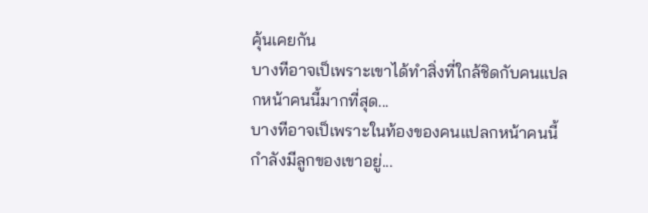คุ้นเคยกัน
บางทีอาจเป็เพราะเขาได้ทำสิ่งที่ใกล้ชิดกับคนแปลกหน้าคนนี้มากที่สุด...
บางทีอาจเป็เพราะในท้องของคนแปลกหน้าคนนี้ กำลังมีลูกของเขาอยู่...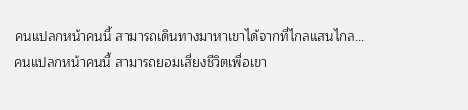คนแปลกหน้าคนนี้ สามารถเดินทางมาหาเขาได้จากที่ไกลแสนไกล...
คนแปลกหน้าคนนี้ สามารถยอมเสี่ยงชีวิตเพื่อเขา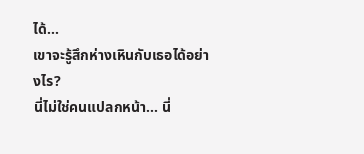ได้...
เขาจะรู้สึกห่างเหินกับเธอได้อย่างไร?
นี่ไม่ใช่คนแปลกหน้า... นี่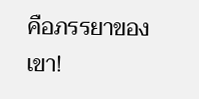คือภรรยาของเขา!